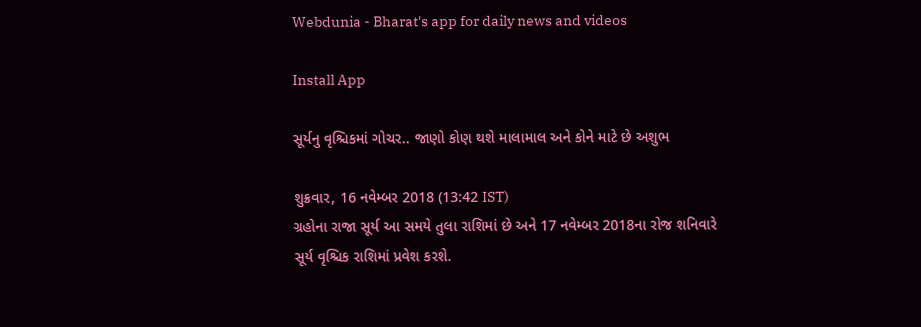Webdunia - Bharat's app for daily news and videos

Install App

સૂર્યનુ વૃશ્ચિકમાં ગોચર.. જાણો કોણ થશે માલામાલ અને કોને માટે છે અશુભ

શુક્રવાર, 16 નવેમ્બર 2018 (13:42 IST)
ગ્રહોના રાજા સૂર્ય આ સમયે તુલા રાશિમાં છે અને 17 નવેમ્બર 2018ના રોજ શનિવારે સૂર્ય વૃશ્ચિક રાશિમાં પ્રવેશ કરશે.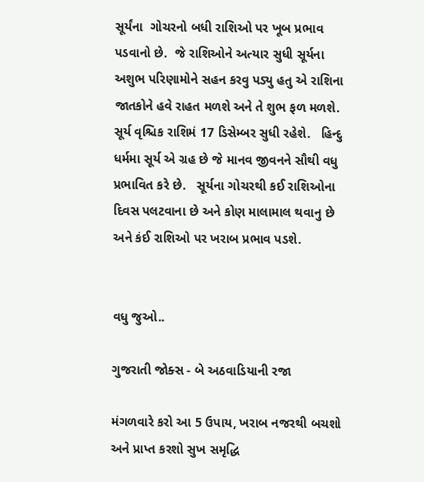સૂર્યંના  ગોચરનો બધી રાશિઓ પર ખૂબ પ્રભાવ પડવાનો છે.  જે રાશિઓને અત્યાર સુધી સૂર્યના અશુભ પરિણામોને સહન કરવુ પડ્યુ હતુ એ રાશિના જાતકોને હવે રાહત મળશે અને તે શુભ ફળ મળશે.   સૂર્ય વૃશ્ચિક રાશિમં 17 ડિસેમ્બર સુધી રહેશે.   હિન્દુ ધર્મમા સૂર્ય એ ગ્રહ છે જે માનવ જીવનને સૌથી વધુ પ્રભાવિત કરે છે.   સૂર્યના ગોચરથી કઈ રાશિઓના દિવસ પલટવાના છે અને કોણ માલામાલ થવાનુ છે અને કંઈ રાશિઓ પર ખરાબ પ્રભાવ પડશે.


વધુ જુઓ..

ગુજરાતી જોક્સ - બે અઠવાડિયાની રજા

મંગળવારે કરો આ 5 ઉપાય, ખરાબ નજરથી બચશો અને પ્રાપ્ત કરશો સુખ સમૃદ્ધિ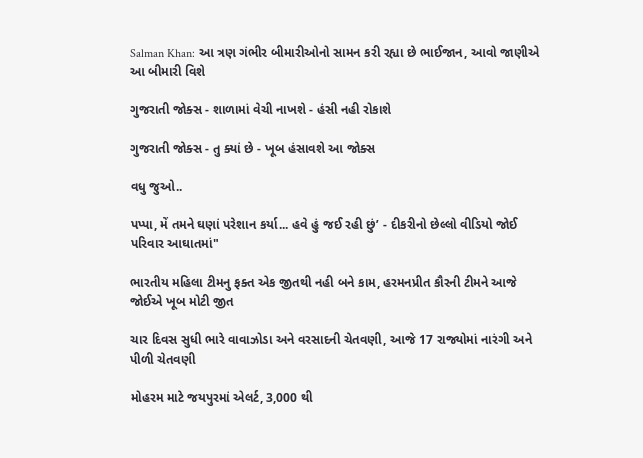Salman Khan: આ ત્રણ ગંભીર બીમારીઓનો સામન કરી રહ્યા છે ભાઈજાન, આવો જાણીએ આ બીમારી વિશે

ગુજરાતી જોક્સ - શાળામાં વેચી નાખશે - હંસી નહી રોકાશે

ગુજરાતી જોક્સ - તુ ક્યાં છે - ખૂબ હંસાવશે આ જોક્સ

વધુ જુઓ..

પપ્પા, મેં તમને ઘણાં પરેશાન કર્યા... હવે હું જઈ રહી છું’ - દીકરીનો છેલ્લો વીડિયો જોઈ પરિવાર આઘાતમાં"

ભારતીય મહિલા ટીમનુ ફક્ત એક જીતથી નહી બને કામ, હરમનપ્રીત કૌરની ટીમને આજે જોઈએ ખૂબ મોટી જીત

ચાર દિવસ સુધી ભારે વાવાઝોડા અને વરસાદની ચેતવણી, આજે 17 રાજ્યોમાં નારંગી અને પીળી ચેતવણી

મોહરમ માટે જયપુરમાં એલર્ટ, 3,000 થી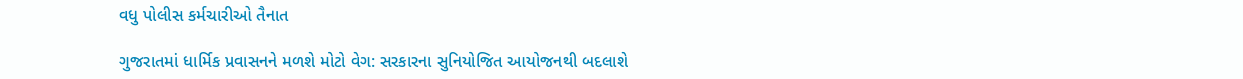વધુ પોલીસ કર્મચારીઓ તૈનાત

ગુજરાતમાં ધાર્મિક પ્રવાસનને મળશે મોટો વેગ: સરકારના સુનિયોજિત આયોજનથી બદલાશે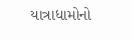યાત્રાધામોનો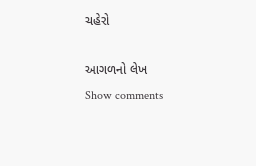ચહેરો

આગળનો લેખ
Show comments